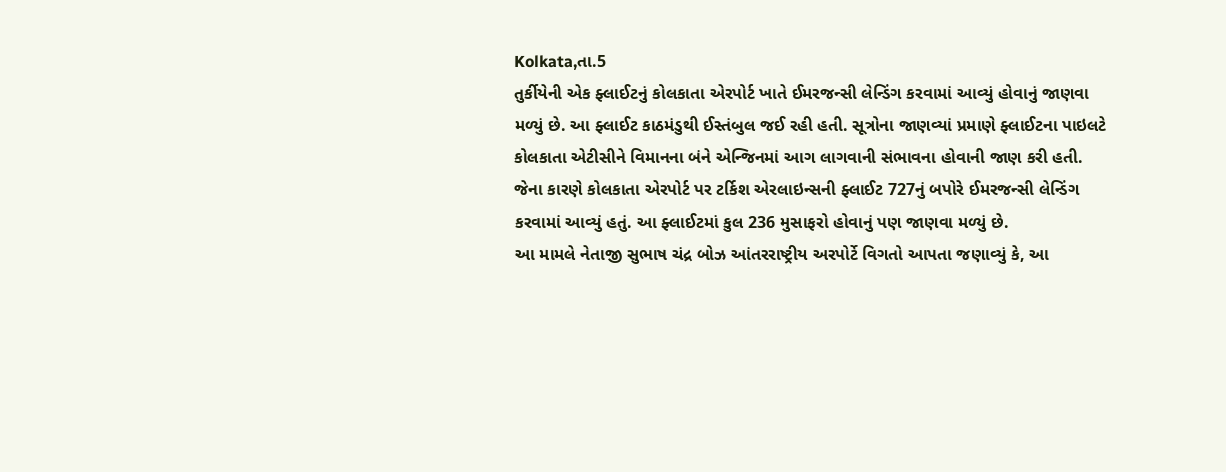Kolkata,તા.5
તુર્કીયેની એક ફ્લાઈટનું કોલકાતા એરપોર્ટ ખાતે ઈમરજન્સી લેન્ડિંગ કરવામાં આવ્યું હોવાનું જાણવા મળ્યું છે. આ ફ્લાઈટ કાઠમંડુથી ઈસ્તંબુલ જઈ રહી હતી. સૂત્રોના જાણવ્યાં પ્રમાણે ફ્લાઈટના પાઇલટે કોલકાતા એટીસીને વિમાનના બંને એન્જિનમાં આગ લાગવાની સંભાવના હોવાની જાણ કરી હતી.
જેના કારણે કોલકાતા એરપોર્ટ પર ટર્કિશ એરલાઇન્સની ફ્લાઈટ 727નું બપોરે ઈમરજન્સી લેન્ડિંગ કરવામાં આવ્યું હતું. આ ફ્લાઈટમાં કુલ 236 મુસાફરો હોવાનું પણ જાણવા મળ્યું છે.
આ મામલે નેતાજી સુભાષ ચંદ્ર બોઝ આંતરરાષ્ટ્રીય અરપોર્ટે વિગતો આપતા જણાવ્યું કે, આ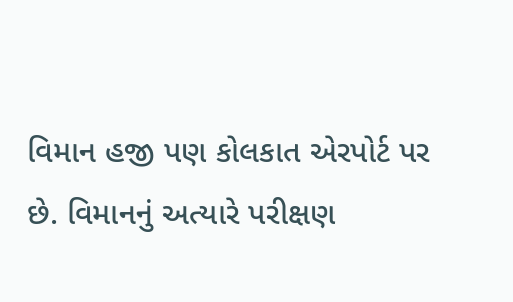વિમાન હજી પણ કોલકાત એરપોર્ટ પર છે. વિમાનનું અત્યારે પરીક્ષણ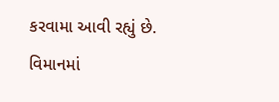કરવામા આવી રહ્યું છે.
વિમાનમાં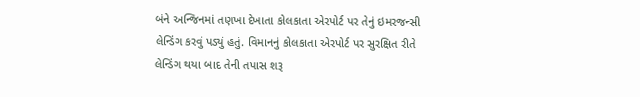બંને અન્જિનમાં તણખા દેખાતા કોલકાતા એરપોર્ટ પર તેનું ઇમરજન્સી લેન્ડિંગ કરવું પડ્યું હતું. વિમાનનું કોલકાતા એરપોર્ટ પર સુરક્ષિત રીતે લેન્ડિંગ થયા બાદ તેની તપાસ શરૂ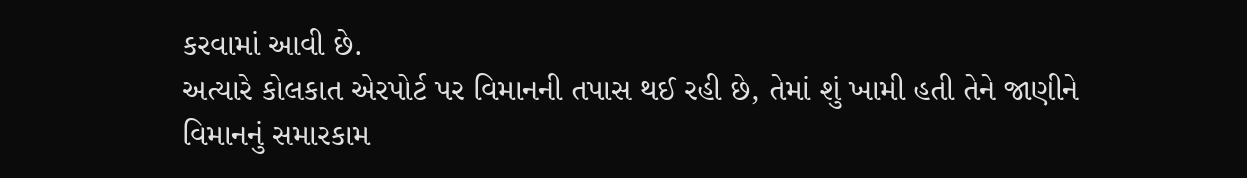કરવામાં આવી છે.
અત્યારે કોલકાત એરપોર્ટ પર વિમાનની તપાસ થઈ રહી છે, તેમાં શું ખામી હતી તેને જાણીને વિમાનનું સમારકામ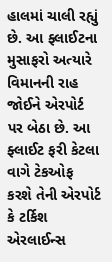હાલમાં ચાલી રહ્યું છે. આ ફ્લાઈટના મુસાફરો અત્યારે વિમાનની રાહ જોઈને એરપોર્ટ પર બેઠા છે. આ ફ્લાઈટ ફરી કેટલા વાગે ટેકઓફ કરશે તેની એરપોર્ટ કે ટર્કિશ એરલાઈન્સ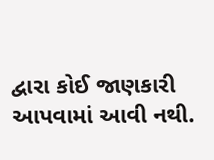દ્વારા કોઈ જાણકારી આપવામાં આવી નથી.